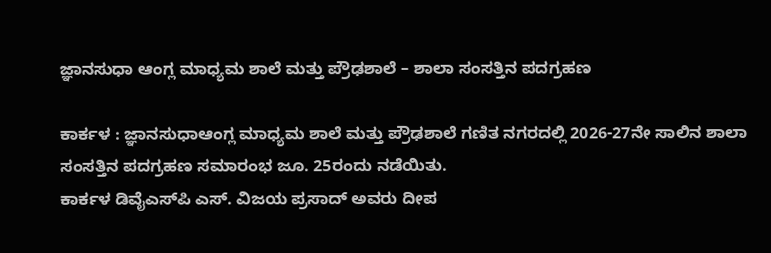ಜ್ಞಾನಸುಧಾ ಆಂಗ್ಲ ಮಾಧ್ಯಮ ಶಾಲೆ ಮತ್ತು ಪ್ರೌಢಶಾಲೆ – ಶಾಲಾ ಸಂಸತ್ತಿನ ಪದಗ್ರಹಣ

ಕಾರ್ಕಳ : ಜ್ಞಾನಸುಧಾಆಂಗ್ಲ ಮಾಧ್ಯಮ ಶಾಲೆ ಮತ್ತು ಪ್ರೌಢಶಾಲೆ ಗಣಿತ ನಗರದಲ್ಲಿ 2026-27ನೇ ಸಾಲಿನ ಶಾಲಾ ಸಂಸತ್ತಿನ ಪದಗ್ರಹಣ ಸಮಾರಂಭ ಜೂ. 25ರಂದು ನಡೆಯಿತು.
ಕಾರ್ಕಳ ಡಿವೈಎಸ್‌ಪಿ ಎಸ್. ವಿಜಯ ಪ್ರಸಾದ್‌ ಅವರು ದೀಪ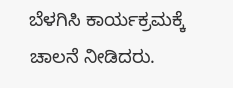ಬೆಳಗಿಸಿ ಕಾರ್ಯಕ್ರಮಕ್ಕೆ ಚಾಲನೆ ನೀಡಿದರು.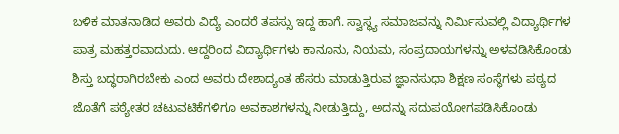ಬಳಿಕ ಮಾತನಾಡಿದ ಅವರು ವಿದ್ಯೆ ಎಂದರೆ ತಪಸ್ಸು ಇದ್ದ ಹಾಗೆ. ಸ್ವಾಸ್ಥ್ಯ ಸಮಾಜವನ್ನು ನಿರ್ಮಿಸುವಲ್ಲಿ ವಿದ್ಯಾರ್ಥಿಗಳ ಪಾತ್ರ ಮಹತ್ತರವಾದುದು. ಆದ್ದರಿಂದ ವಿದ್ಯಾರ್ಥಿಗಳು ಕಾನೂನು, ನಿಯಮ, ಸಂಪ್ರದಾಯಗಳನ್ನು ಅಳವಡಿಸಿಕೊಂಡು ಶಿಸ್ತು ಬದ್ಧರಾಗಿರಬೇಕು ಎಂದ ಅವರು ದೇಶಾದ್ಯಂತ ಹೆಸರು ಮಾಡುತ್ತಿರುವ ಜ್ಞಾನಸುಧಾ ಶಿಕ್ಷಣ ಸಂಸ್ಥೆಗಳು ಪಠ್ಯದ ಜೊತೆಗೆ ಪಠ್ಯೇತರ ಚಟುವಟಿಕೆಗಳಿಗೂ ಅವಕಾಶಗಳನ್ನು ನೀಡುತ್ತಿದ್ದು, ಅದನ್ನು ಸದುಪಯೋಗಪಡಿಸಿಕೊಂಡು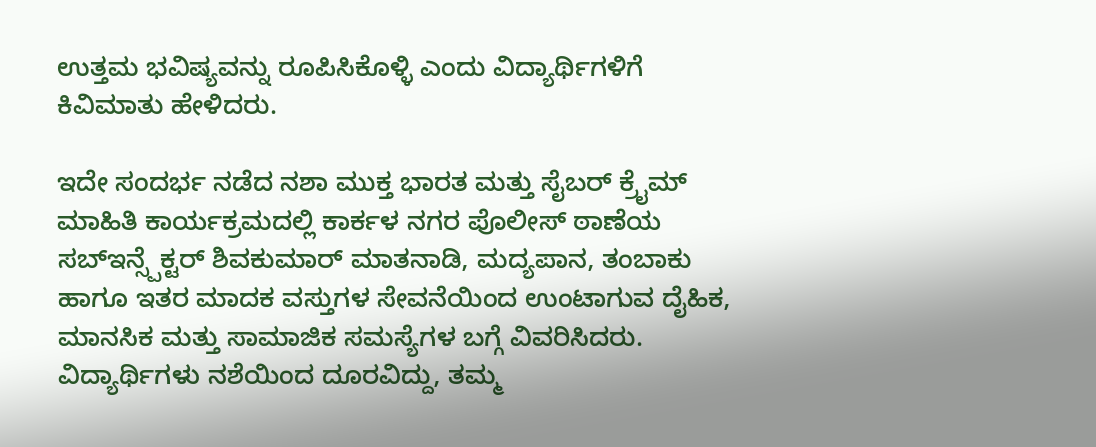ಉತ್ತಮ ಭವಿಷ್ಯವನ್ನು ರೂಪಿಸಿಕೊಳ್ಳಿ ಎಂದು ವಿದ್ಯಾರ್ಥಿಗಳಿಗೆ ಕಿವಿಮಾತು ಹೇಳಿದರು.

ಇದೇ ಸಂದರ್ಭ ನಡೆದ ನಶಾ ಮುಕ್ತ ಭಾರತ ಮತ್ತು ಸೈಬರ್‌ ಕ್ರೈಮ್‌ ಮಾಹಿತಿ ಕಾರ್ಯಕ್ರಮದಲ್ಲಿ ಕಾರ್ಕಳ ನಗರ ಪೊಲೀಸ್‌ ಠಾಣೆಯ ಸಬ್‌ಇನ್ಸ್ಪೆಕ್ಟರ್ ಶಿವಕುಮಾರ್ ಮಾತನಾಡಿ, ಮದ್ಯಪಾನ, ತಂಬಾಕು ಹಾಗೂ ಇತರ ಮಾದಕ ವಸ್ತುಗಳ ಸೇವನೆಯಿಂದ ಉಂಟಾಗುವ ದೈಹಿಕ, ಮಾನಸಿಕ ಮತ್ತು ಸಾಮಾಜಿಕ ಸಮಸ್ಯೆಗಳ ಬಗ್ಗೆ ವಿವರಿಸಿದರು. ವಿದ್ಯಾರ್ಥಿಗಳು ನಶೆಯಿಂದ ದೂರವಿದ್ದು, ತಮ್ಮ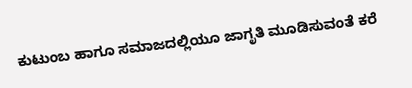ಕುಟುಂಬ ಹಾಗೂ ಸಮಾಜದಲ್ಲಿಯೂ ಜಾಗೃತಿ ಮೂಡಿಸುವಂತೆ ಕರೆ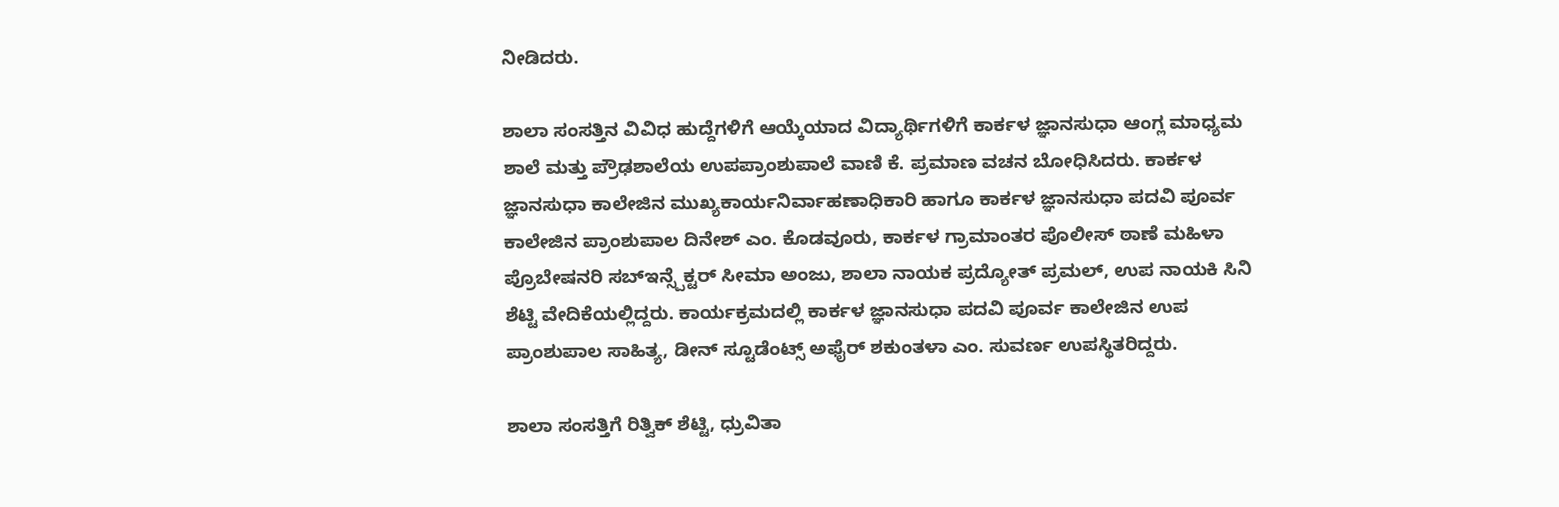ನೀಡಿದರು.

ಶಾಲಾ ಸಂಸತ್ತಿನ ವಿವಿಧ ಹುದ್ದೆಗಳಿಗೆ ಆಯ್ಕೆಯಾದ ವಿದ್ಯಾರ್ಥಿಗಳಿಗೆ ಕಾರ್ಕಳ ಜ್ಞಾನಸುಧಾ ಆಂಗ್ಲ ಮಾಧ್ಯಮ ಶಾಲೆ ಮತ್ತು ಪ್ರೌಢಶಾಲೆಯ ಉಪಪ್ರಾಂಶುಪಾಲೆ ವಾಣಿ ಕೆ. ಪ್ರಮಾಣ ವಚನ ಬೋಧಿಸಿದರು. ಕಾರ್ಕಳ ಜ್ಞಾನಸುಧಾ ಕಾಲೇಜಿನ ಮುಖ್ಯಕಾರ್ಯನಿರ್ವಾಹಣಾಧಿಕಾರಿ ಹಾಗೂ ಕಾರ್ಕಳ ಜ್ಞಾನಸುಧಾ ಪದವಿ ಪೂರ್ವ ಕಾಲೇಜಿನ ಪ್ರಾಂಶುಪಾಲ ದಿನೇಶ್ ಎಂ. ಕೊಡವೂರು, ಕಾರ್ಕಳ ಗ್ರಾಮಾಂತರ ಪೊಲೀಸ್‌ ಠಾಣೆ ಮಹಿಳಾ ಪ್ರೊಬೇಷನರಿ ಸಬ್‌ಇನ್ಸ್ಪೆಕ್ಟರ್‌ ಸೀಮಾ ಅಂಜು, ಶಾಲಾ ನಾಯಕ ಪ್ರದ್ಯೋತ್‌ ಪ್ರಮಲ್, ಉಪ ನಾಯಕಿ ಸಿನಿ ಶೆಟ್ಟಿ ವೇದಿಕೆಯಲ್ಲಿದ್ದರು. ಕಾರ್ಯಕ್ರಮದಲ್ಲಿ ಕಾರ್ಕಳ ಜ್ಞಾನಸುಧಾ ಪದವಿ ಪೂರ್ವ ಕಾಲೇಜಿನ ಉಪ ಪ್ರಾಂಶುಪಾಲ ಸಾಹಿತ್ಯ, ಡೀನ್ ಸ್ಟೂಡೆಂಟ್ಸ್ ಅಫೈರ್ ಶಕುಂತಳಾ ಎಂ. ಸುವರ್ಣ ಉಪಸ್ಥಿತರಿದ್ದರು.

ಶಾಲಾ ಸಂಸತ್ತಿಗೆ ರಿತ್ವಿಕ್ ಶೆಟ್ಟಿ, ಧ್ರುವಿತಾ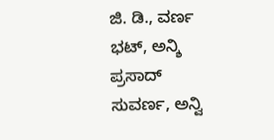ಜಿ. ಡಿ., ವರ್ಣ ಭಟ್, ಅನ್ಶಿ ಪ್ರಸಾದ್ ಸುವರ್ಣ, ಅನ್ವಿ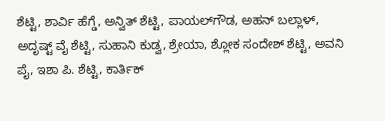ಶೆಟ್ಟಿ, ಶಾರ್ವಿ ಹೆಗ್ಡೆ, ಅನ್ವಿತ್ ಶೆಟ್ಟಿ, ಪಾಯಲ್‌ಗೌಡ, ಅಹನ್ ಬಲ್ಲಾಳ್, ಅದೃಷ್ಟ್ ವೈ ಶೆಟ್ಟಿ, ಸುಹಾನಿ ಕುಡ್ವ, ಶ್ರೇಯಾ, ಶ್ಲೋಕ ಸಂದೇಶ್ ಶೆಟ್ಟಿ, ಅವನಿ ಪೈ, ಇಶಾ ಪಿ. ಶೆಟ್ಟಿ, ಕಾರ್ತಿಕ್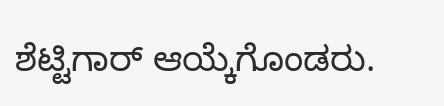ಶೆಟ್ಟಿಗಾರ್‌ ಆಯ್ಕೆಗೊಂಡರು.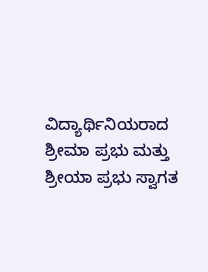ವಿದ್ಯಾರ್ಥಿನಿಯರಾದ ಶ್ರೀಮಾ ಪ್ರಭು ಮತ್ತು ಶ್ರೀಯಾ ಪ್ರಭು ಸ್ವಾಗತ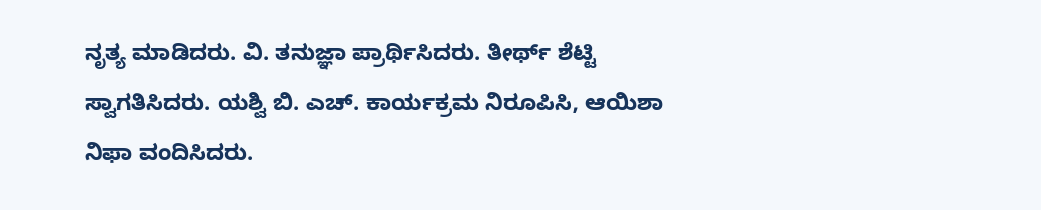ನೃತ್ಯ ಮಾಡಿದರು. ವಿ. ತನುಜ್ಞಾ ಪ್ರಾರ್ಥಿಸಿದರು. ತೀರ್ಥ್ ಶೆಟ್ಟಿ ಸ್ವಾಗತಿಸಿದರು. ಯಶ್ವಿ ಬಿ. ಎಚ್‌. ಕಾರ್ಯಕ್ರಮ ನಿರೂಪಿಸಿ, ಆಯಿಶಾ ನಿಫಾ ವಂದಿಸಿದರು.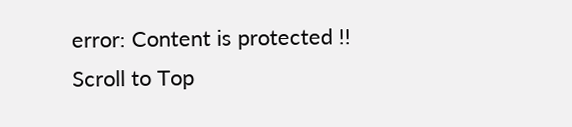error: Content is protected !!
Scroll to Top